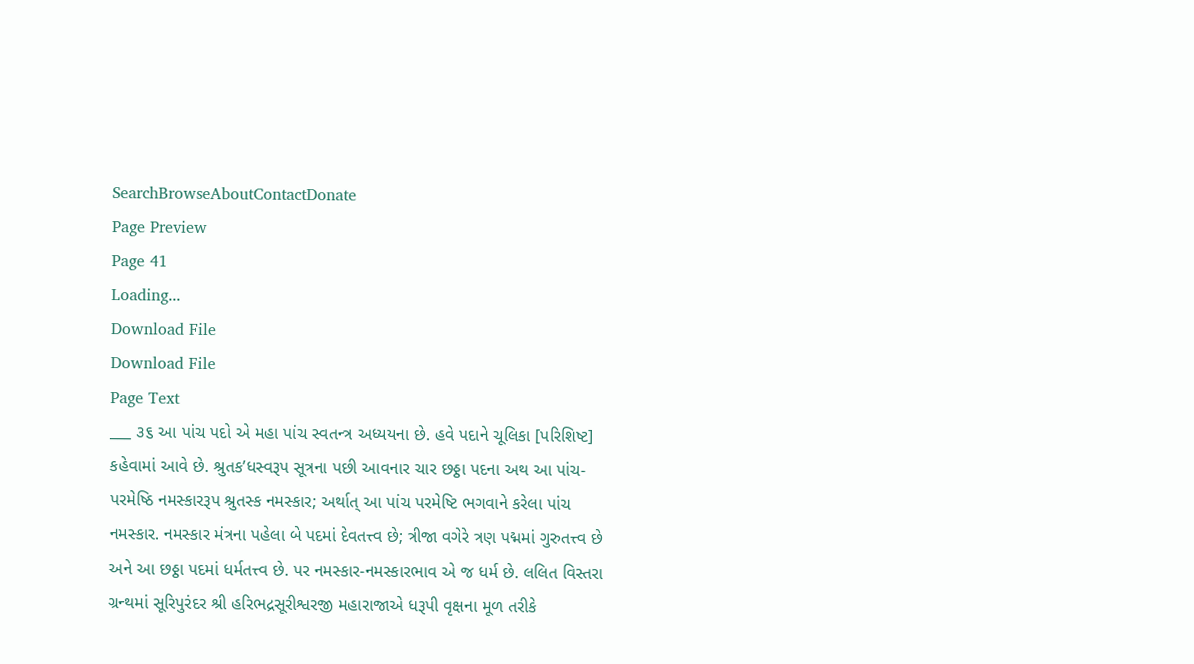SearchBrowseAboutContactDonate
Page Preview
Page 41
Loading...
Download File
Download File
Page Text
___ ૩૬ આ પાંચ પદો એ મહા પાંચ સ્વતન્ત્ર અધ્યયના છે. હવે પદાને ચૂલિકા [પરિશિષ્ટ] કહેવામાં આવે છે. શ્રુતક’ધસ્વરૂપ સૂત્રના પછી આવનાર ચાર છઠ્ઠા પદના અથ આ પાંચ-પરમેષ્ઠિ નમસ્કારરૂપ શ્રુતસ્ક નમસ્કાર; અર્થાત્ આ પાંચ પરમેષ્ટિ ભગવાને કરેલા પાંચ નમસ્કાર. નમસ્કાર મંત્રના પહેલા બે પદમાં દેવતત્ત્વ છે; ત્રીજા વગેરે ત્રણ પદ્મમાં ગુરુતત્ત્વ છે અને આ છઠ્ઠા પદમાં ધર્મતત્ત્વ છે. પર નમસ્કાર-નમસ્કારભાવ એ જ ધર્મ છે. લલિત વિસ્તરા ગ્રન્થમાં સૂરિપુરંદર શ્રી હરિભદ્રસૂરીશ્વરજી મહારાજાએ ધરૂપી વૃક્ષના મૂળ તરીકે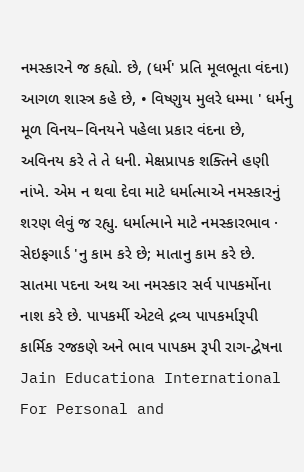નમસ્કારને જ કહ્યો. છે, (ધર્મ' પ્રતિ મૂલભૂતા વંદના) આગળ શાસ્ત્ર કહે છે, • વિષ્ણુય મુલરે ધમ્મા ' ધર્મનુ મૂળ વિનય–વિનયને પહેલા પ્રકાર વંદના છે, અવિનય કરે તે તે ધની. મેક્ષપ્રાપક શક્તિને હણી નાંખે. એમ ન થવા દેવા માટે ધર્માત્માએ નમસ્કારનું શરણ લેવું જ રહ્યુ. ધર્માત્માને માટે નમસ્કારભાવ · સેઇફગાર્ડ 'નુ કામ કરે છે; માતાનુ કામ કરે છે. સાતમા પદના અથ આ નમસ્કાર સર્વ પાપકર્મોના નાશ કરે છે. પાપકર્મી એટલે દ્રવ્ય પાપકર્મારૂપી કાર્મિક રજકણે અને ભાવ પાપકમ રૂપી રાગ-દ્વેષના Jain Educationa International For Personal and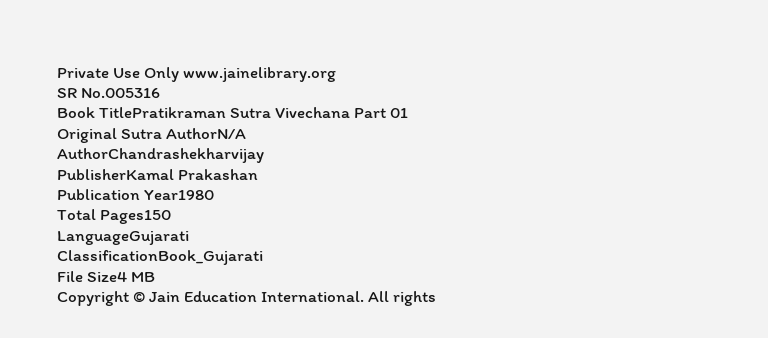Private Use Only www.jainelibrary.org
SR No.005316
Book TitlePratikraman Sutra Vivechana Part 01
Original Sutra AuthorN/A
AuthorChandrashekharvijay
PublisherKamal Prakashan
Publication Year1980
Total Pages150
LanguageGujarati
ClassificationBook_Gujarati
File Size4 MB
Copyright © Jain Education International. All rights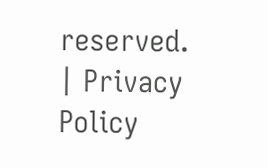reserved. | Privacy Policy